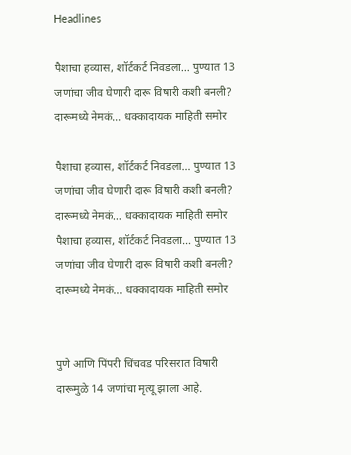Headlines

पैशाचा हव्यास, शॉर्टकर्ट निवडला… पुण्यात 13 जणांचा जीव घेणारी दारू विषारी कशी बनली? दारूमध्ये नेमकं… धक्कादायक माहिती समोर

पैशाचा हव्यास, शॉर्टकर्ट निवडला… पुण्यात 13 जणांचा जीव घेणारी दारू विषारी कशी बनली? दारूमध्ये नेमकं… धक्कादायक माहिती समोर
पैशाचा हव्यास, शॉर्टकर्ट निवडला… पुण्यात 13 जणांचा जीव घेणारी दारू विषारी कशी बनली? दारूमध्ये नेमकं… धक्कादायक माहिती समोर


पुणे आणि पिंपरी चिंचवड परिसरात विषारी दारूमुळे 14 जणांचा मृत्यू झाला आहे.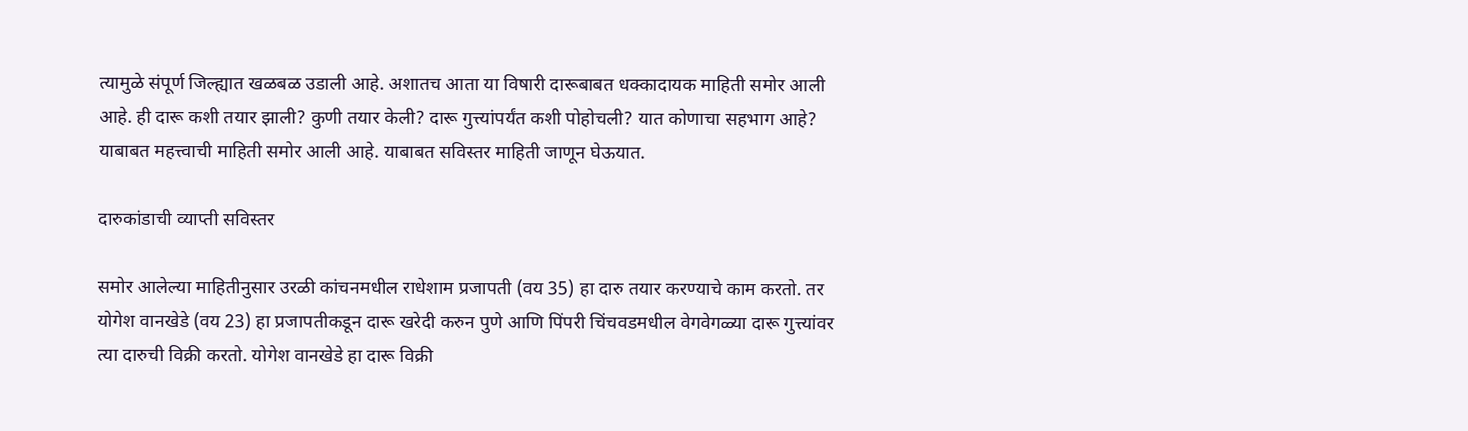त्यामुळे संपूर्ण जिल्ह्यात खळबळ उडाली आहे. अशातच आता या विषारी दारूबाबत धक्कादायक माहिती समोर आली आहे. ही दारू कशी तयार झाली? कुणी तयार केली? दारू गुत्त्यांपर्यंत कशी पोहोचली? यात कोणाचा सहभाग आहे? याबाबत महत्त्वाची माहिती समोर आली आहे. याबाबत सविस्तर माहिती जाणून घेऊयात.

दारुकांडाची व्याप्ती सविस्तर

समोर आलेल्या माहितीनुसार उरळी कांचनमधील राधेशाम प्रजापती (वय 35) हा दारु तयार करण्याचे काम करतो. तर योगेश वानखेडे (वय 23) हा प्रजापतीकडून दारू खरेदी करुन पुणे आणि पिंपरी चिंचवडमधील वेगवेगळ्या दारू गुत्त्यांवर त्या दारुची विक्री करतो. योगेश वानखेडे हा दारू विक्री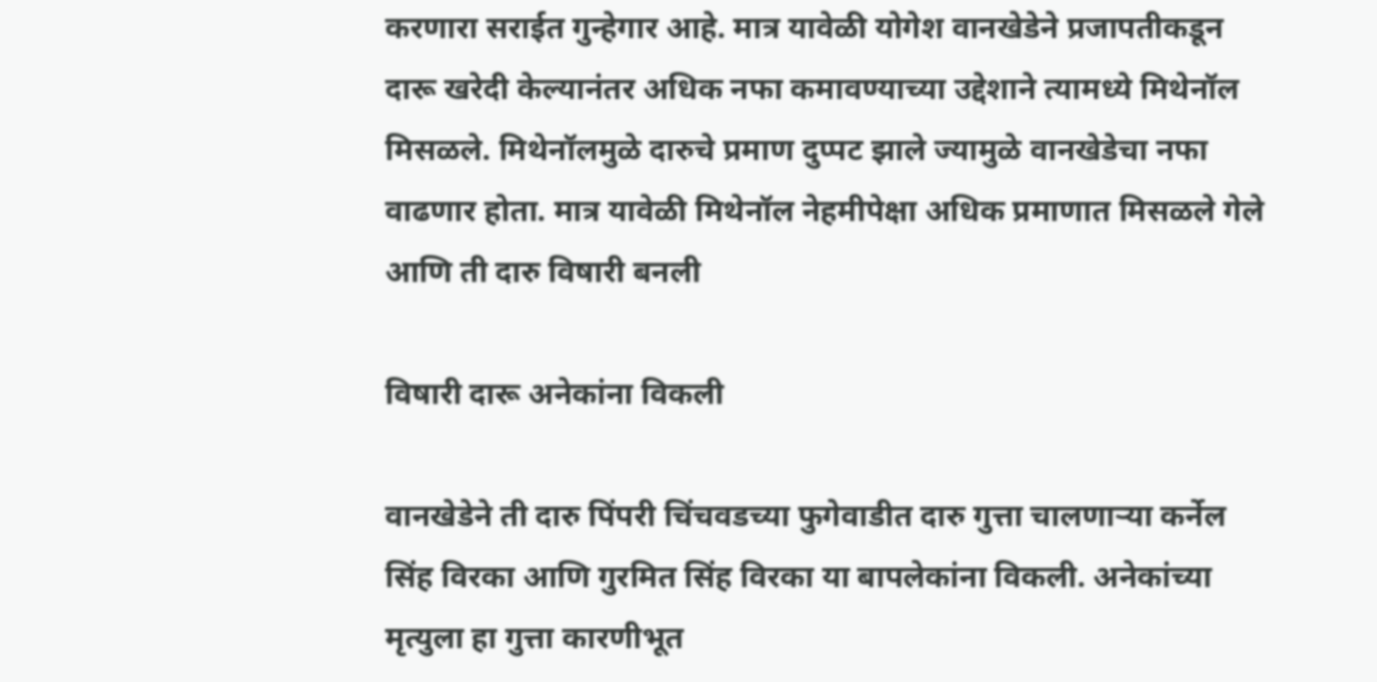करणारा सराईत गुन्हेगार आहे. मात्र यावेळी योगेश‌ वानखेडेने प्रजापतीकडून दारू खरेदी केल्यानंतर अधिक नफा कमावण्याच्या उद्देशाने त्यामध्ये मिथेनॉल मिसळले. मिथेनॉलमुळे दारुचे प्रमाण दुप्पट झाले ज्यामुळे वानखेडेचा नफा वाढणार होता. मात्र यावेळी मिथेनॉल नेहमीपेक्षा अधिक प्रमाणात मिसळले गेले आणि ती दारु विषारी बनली

विषारी दारू अनेकांना विकली

वानखेडेने ती दारु पिंपरी चिंचवडच्या फुगेवाडीत दारु गुत्ता चालणार्‍या कर्नेल सिंह विरका आणि गुरमित सिंह विरका या बापलेकांना विकली. अनेकांच्या मृत्युला हा गुत्ता कारणीभूत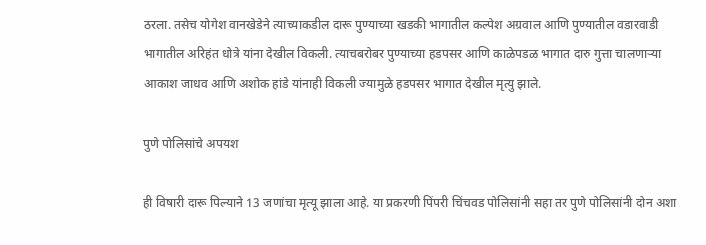ठरला. तसेच योगेश‌ वानखेडेने त्याच्याकडील दारू पुण्याच्या खडकी भागातील कल्पेश अग्रवाल आणि पुण्यातील वडारवाडी भागातील अरिहंत धोत्रे यांना देखील विकली. त्याचबरोबर पुण्याच्या हडपसर आणि काळेपडळ भागात दारु गुत्ता चालणार्‍या आकाश जाधव आणि अशोक हांडे यांनाही विकली ज्यामुळे हडपसर भागात देखील मृत्यु झाले.

पुणे पोलिसांचे अपयश

ही विषारी दारू पिल्याने 13 जणांचा मृत्यू झाला आहे. या प्रकरणी पिंपरी चिंचवड पोलिसांनी सहा तर पुणे पोलिसांनी दोन अशा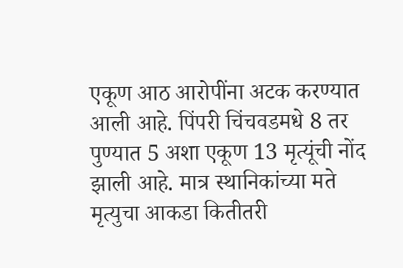एकूण आठ आरोपींना अटक करण्यात आली आहे. पिंपरी चिंचवडमधे 8 तर पुण्यात 5 अशा एकूण 13 मृत्यूंची नोंद झाली आहे. मात्र स्थानिकांच्या मते मृत्युचा आकडा कितीतरी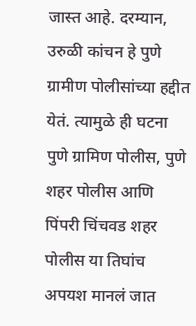जास्त आहे. दरम्यान, उरुळी कांचन हे पुणे ग्रामीण पोलीसांच्या हद्दीत येतं. त्यामुळे ही घटना पुणे ग्रामिण पोलीस, पुणे शहर पोलीस आणि पिंपरी चिंचवड शहर पोलीस या तिघांच अपयश मानलं जात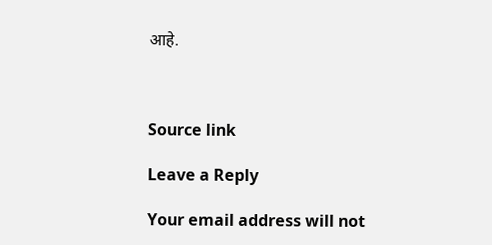आहे.



Source link

Leave a Reply

Your email address will not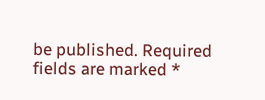be published. Required fields are marked *